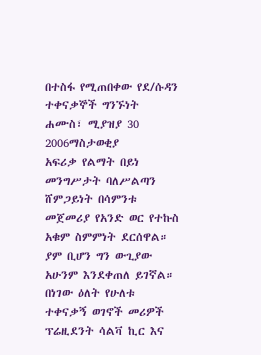በተስፋ የሚጠበቀው የደ/ሱዳን ተቀናቃኞች ግንኙነት
ሐሙስ፣ ሚያዝያ 30 2006ማስታወቂያ
አፍሪቃ የልማት በይነ መንግሥታት ባለሥልጣን ሸምጋይነት በሳምንቱ መጀመሪያ የአንድ ወር የተኩስ አቁም ስምምነት ደርሰዋል። ያም ቢሆን ግን ውጊያው አሁንም እንደቀጠለ ይገኛል። በነገው ዕለት የሁለቱ ተቀናቃኝ ወገኖች መሪዎች ፕሬዚደንት ሳልቫ ኪር እና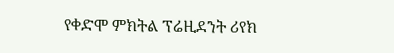የቀድሞ ምክትል ፕሬዚደንት ሪየክ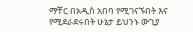ማቸር በአዲስ አበባ የሚገናኙበት እና የሚደራደሩበት ሁኔታ ይህንኑ ውጊያ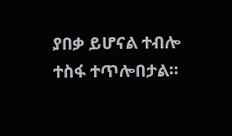ያበቃ ይሆናል ተብሎ ተስፋ ተጥሎበታል።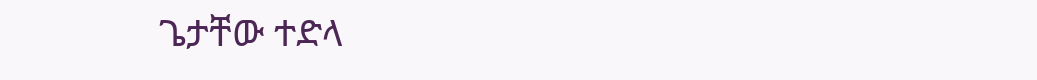ጌታቸው ተድላ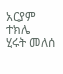አርያም ተክሌ
ሂሩት መለሰ